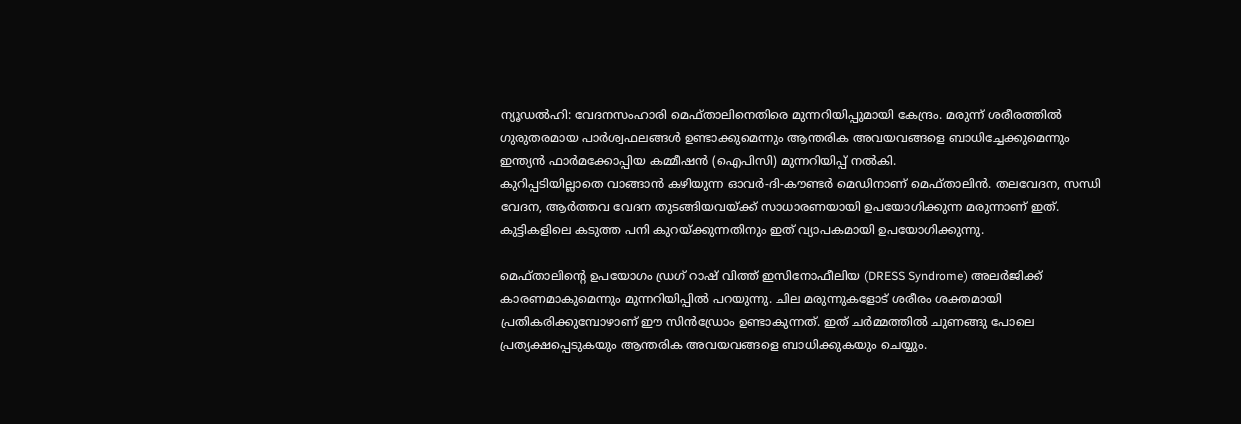ന്യൂഡൽഹി: വേദനസംഹാരി മെഫ്താലിനെതിരെ മുന്നറിയിപ്പുമായി കേന്ദ്രം. മരുന്ന് ശരീരത്തിൽ ഗുരുതരമായ പാർശ്വഫലങ്ങൾ ഉണ്ടാക്കുമെന്നും ആന്തരിക അവയവങ്ങളെ ബാധിച്ചേക്കുമെന്നും ഇന്ത്യൻ ഫാർമക്കോപ്പിയ കമ്മീഷൻ (ഐപിസി) മുന്നറിയിപ്പ് നൽകി.
കുറിപ്പടിയില്ലാതെ വാങ്ങാൻ കഴിയുന്ന ഓവർ-ദി-കൗണ്ടർ മെഡിനാണ് മെഫ്താലിൻ. തലവേദന, സന്ധി വേദന, ആർത്തവ വേദന തുടങ്ങിയവയ്ക്ക് സാധാരണയായി ഉപയോഗിക്കുന്ന മരുന്നാണ് ഇത്. കുട്ടികളിലെ കടുത്ത പനി കുറയ്ക്കുന്നതിനും ഇത് വ്യാപകമായി ഉപയോഗിക്കുന്നു.

മെഫ്താലിന്റെ ഉപയോഗം ഡ്രഗ് റാഷ് വിത്ത് ഇസിനോഫീലിയ (DRESS Syndrome) അലർജിക്ക് കാരണമാകുമെന്നും മുന്നറിയിപ്പിൽ പറയുന്നു. ചില മരുന്നുകളോട് ശരീരം ശക്തമായി പ്രതികരിക്കുമ്പോഴാണ് ഈ സിൻഡ്രോം ഉണ്ടാകുന്നത്. ഇത് ചർമ്മത്തിൽ ചുണങ്ങു പോലെ പ്രത്യക്ഷപ്പെടുകയും ആന്തരിക അവയവങ്ങളെ ബാധിക്കുകയും ചെയ്യും.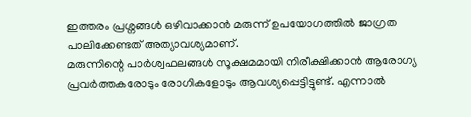ഇത്തരം പ്രശ്നങ്ങൾ ഒഴിവാക്കാൻ മരുന്ന് ഉപയോഗത്തിൽ ജാഗ്രത പാലിക്കേണ്ടത് അത്യാവശ്യമാണ്.
മരുന്നിന്റെ പാർശ്വഫലങ്ങൾ സൂക്ഷമമായി നിരീക്ഷിക്കാൻ ആരോഗ്യ പ്രവർത്തകരോടും രോഗികളോടും ആവശ്യപ്പെട്ടിട്ടുണ്ട്. എന്നാൽ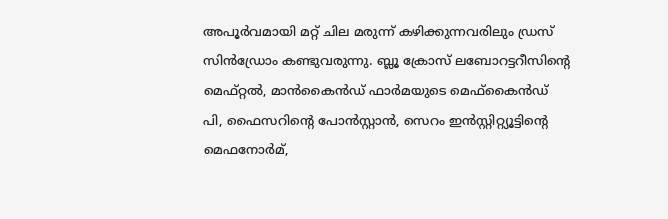അപൂർവമായി മറ്റ് ചില മരുന്ന് കഴിക്കുന്നവരിലും ഡ്രസ് സിൻഡ്രോം കണ്ടുവരുന്നു. ബ്ലൂ ക്രോസ് ലബോറട്ടറീസിന്റെ മെഫ്റ്റൽ, മാൻകൈൻഡ് ഫാർമയുടെ മെഫ്കൈൻഡ് പി, ഫൈസറിന്റെ പോൻസ്റ്റാൻ, സെറം ഇൻസ്റ്റിറ്റ്യൂട്ടിന്റെ മെഫനോർമ്,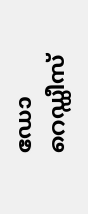ഡോ റെഡ്ഡീസ്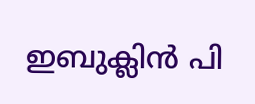ഇബുക്ലിൻ പി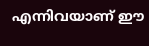എന്നിവയാണ് ഈ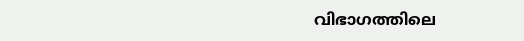വിഭാഗത്തിലെ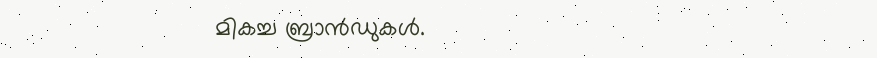മികച്ച ബ്രാൻഡുകൾ.